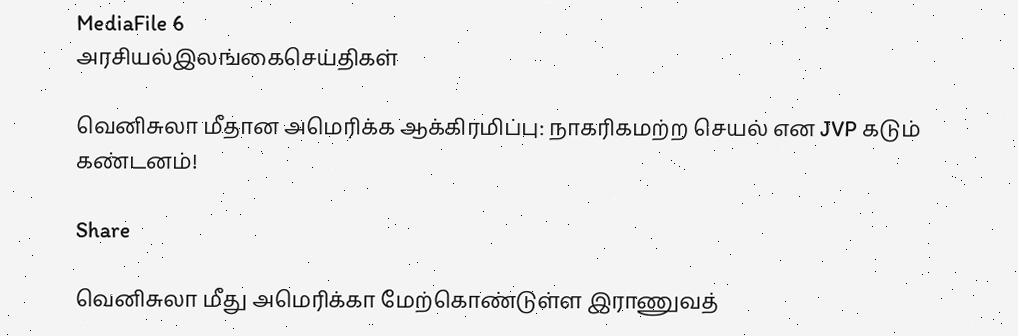MediaFile 6
அரசியல்இலங்கைசெய்திகள்

வெனிசுலா மீதான அமெரிக்க ஆக்கிரமிப்பு: நாகரிகமற்ற செயல் என JVP கடும் கண்டனம்!

Share

வெனிசுலா மீது அமெரிக்கா மேற்கொண்டுள்ள இராணுவத்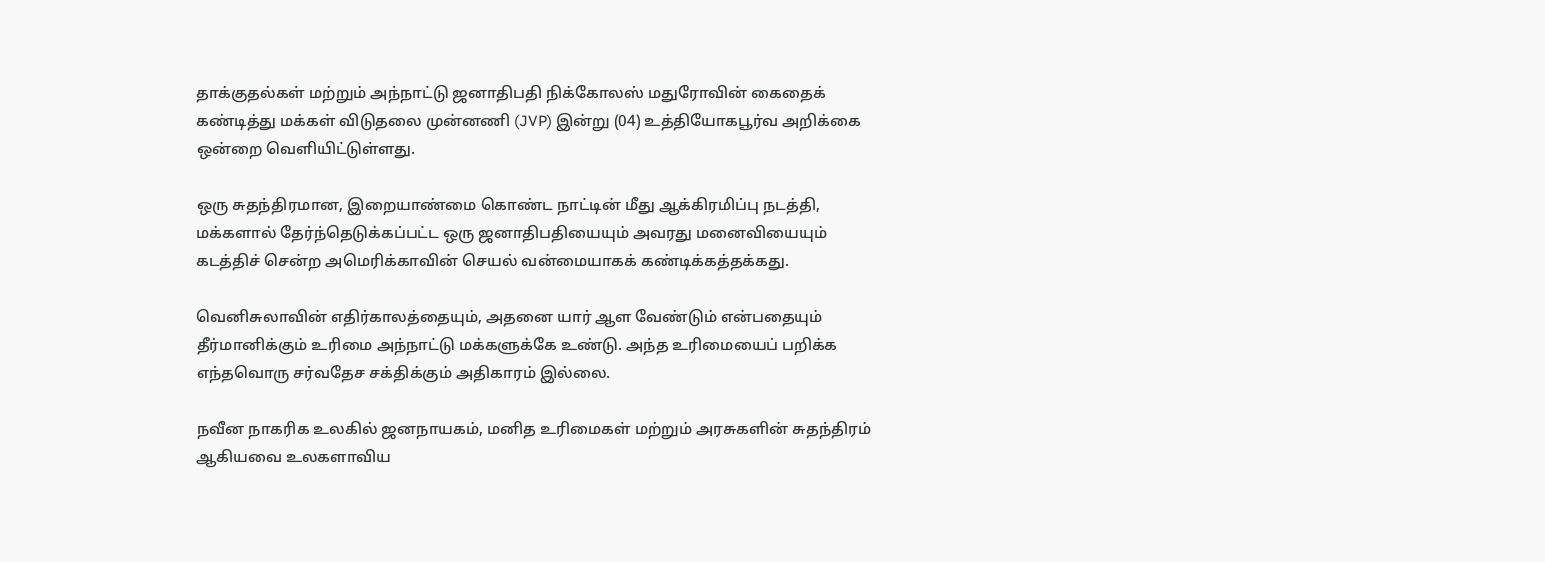தாக்குதல்கள் மற்றும் அந்நாட்டு ஜனாதிபதி நிக்கோலஸ் மதுரோவின் கைதைக் கண்டித்து மக்கள் விடுதலை முன்னணி (JVP) இன்று (04) உத்தியோகபூர்வ அறிக்கை ஒன்றை வெளியிட்டுள்ளது.

ஒரு சுதந்திரமான, இறையாண்மை கொண்ட நாட்டின் மீது ஆக்கிரமிப்பு நடத்தி, மக்களால் தேர்ந்தெடுக்கப்பட்ட ஒரு ஜனாதிபதியையும் அவரது மனைவியையும் கடத்திச் சென்ற அமெரிக்காவின் செயல் வன்மையாகக் கண்டிக்கத்தக்கது.

வெனிசுலாவின் எதிர்காலத்தையும், அதனை யார் ஆள வேண்டும் என்பதையும் தீர்மானிக்கும் உரிமை அந்நாட்டு மக்களுக்கே உண்டு. அந்த உரிமையைப் பறிக்க எந்தவொரு சர்வதேச சக்திக்கும் அதிகாரம் இல்லை.

நவீன நாகரிக உலகில் ஜனநாயகம், மனித உரிமைகள் மற்றும் அரசுகளின் சுதந்திரம் ஆகியவை உலகளாவிய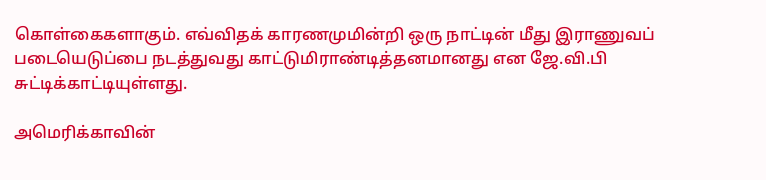கொள்கைகளாகும். எவ்விதக் காரணமுமின்றி ஒரு நாட்டின் மீது இராணுவப் படையெடுப்பை நடத்துவது காட்டுமிராண்டித்தனமானது என ஜே.வி.பி சுட்டிக்காட்டியுள்ளது.

அமெரிக்காவின்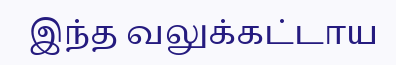இந்த வலுக்கட்டாய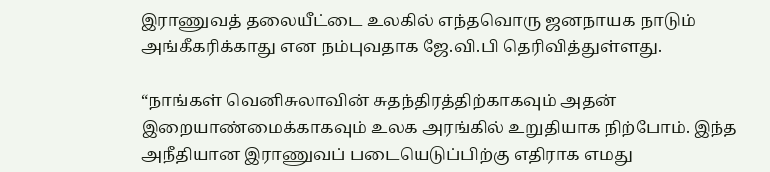இராணுவத் தலையீட்டை உலகில் எந்தவொரு ஜனநாயக நாடும் அங்கீகரிக்காது என நம்புவதாக ஜே.வி.பி தெரிவித்துள்ளது.

“நாங்கள் வெனிசுலாவின் சுதந்திரத்திற்காகவும் அதன் இறையாண்மைக்காகவும் உலக அரங்கில் உறுதியாக நிற்போம். இந்த அநீதியான இராணுவப் படையெடுப்பிற்கு எதிராக எமது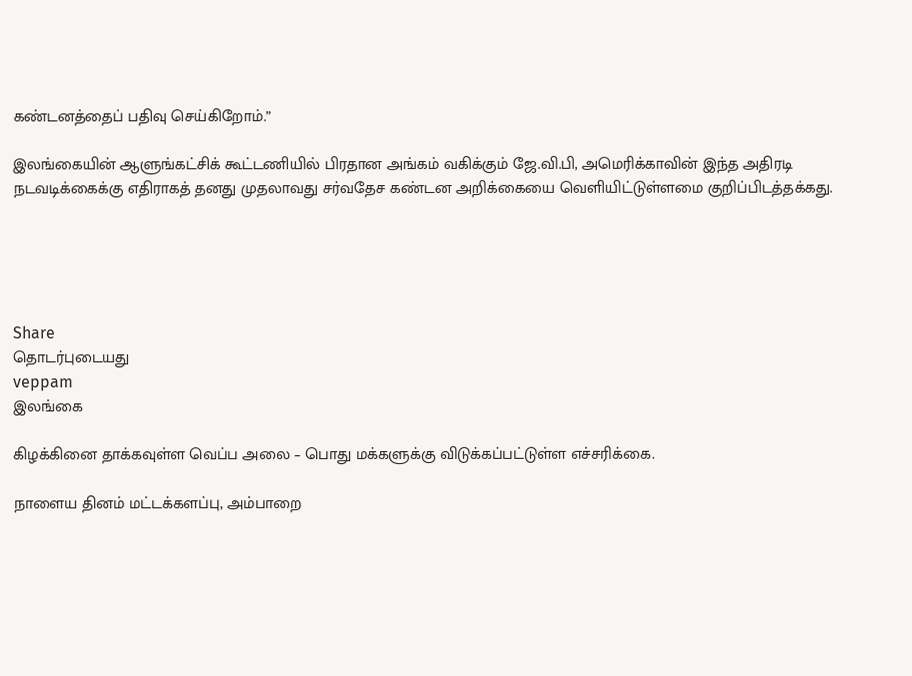கண்டனத்தைப் பதிவு செய்கிறோம்.”

இலங்கையின் ஆளுங்கட்சிக் கூட்டணியில் பிரதான அங்கம் வகிக்கும் ஜே.வி.பி, அமெரிக்காவின் இந்த அதிரடி நடவடிக்கைக்கு எதிராகத் தனது முதலாவது சர்வதேச கண்டன அறிக்கையை வெளியிட்டுள்ளமை குறிப்பிடத்தக்கது.





Share
தொடர்புடையது
veppam
இலங்கை

கிழக்கினை தாக்கவுள்ள வெப்ப அலை – பொது மக்களுக்கு விடுக்கப்பட்டுள்ள எச்சரிக்கை.

நாளைய தினம் மட்டக்களப்பு, அம்பாறை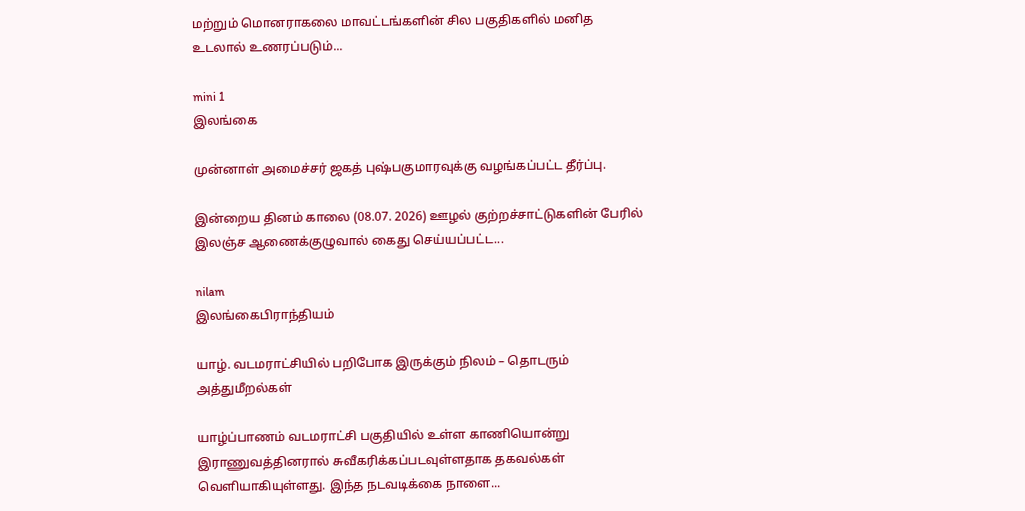மற்றும் மொனராகலை மாவட்டங்களின் சில பகுதிகளில் மனித உடலால் உணரப்படும்...

mini 1
இலங்கை

முன்னாள் அமைச்சர் ஜகத் புஷ்பகுமாரவுக்கு வழங்கப்பட்ட தீர்ப்பு.

இன்றைய தினம் காலை (08.07. 2026) ஊழல் குற்றச்சாட்டுகளின் பேரில் இலஞ்ச ஆணைக்குழுவால் கைது செய்யப்பட்ட...

nilam
இலங்கைபிராந்தியம்

யாழ். வடமராட்சியில் பறிபோக இருக்கும் நிலம் – தொடரும் அத்துமீறல்கள்

யாழ்ப்பாணம் வடமராட்சி பகுதியில் உள்ள காணியொன்று இராணுவத்தினரால் சுவீகரிக்கப்படவுள்ளதாக தகவல்கள் வெளியாகியுள்ளது. இந்த நடவடிக்கை நாளை...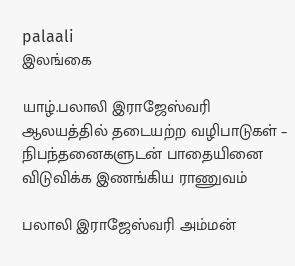palaali
இலங்கை

யாழ்.பலாலி இராஜேஸ்வரி ஆலயத்தில் தடையற்ற வழிபாடுகள் – நிபந்தனைகளுடன் பாதையினை விடுவிக்க இணங்கிய ராணுவம்

பலாலி இராஜேஸ்வரி அம்மன்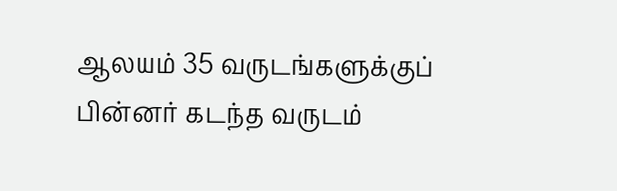ஆலயம் 35 வருடங்களுக்குப் பின்னர் கடந்த வருடம்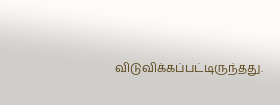விடுவிக்கப்பட்டிருந்தது.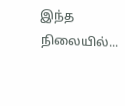இந்த நிலையில்...